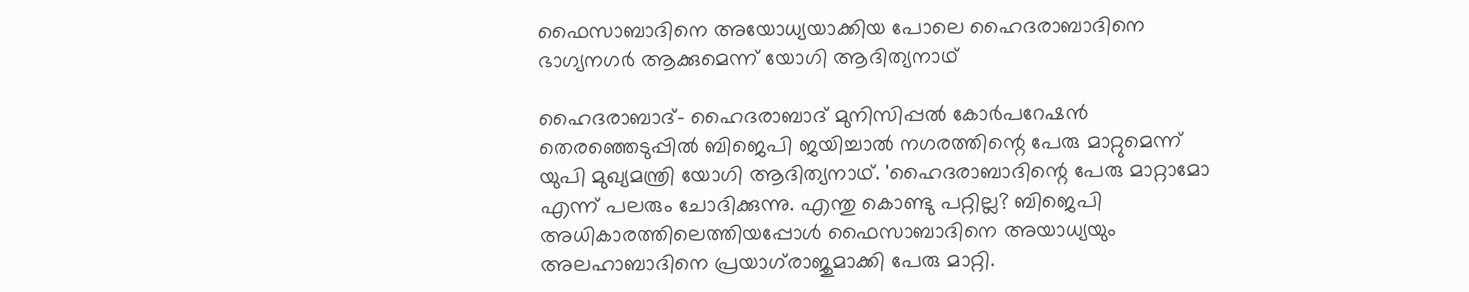ഫൈസാബാദിനെ അയോധ്യയാക്കിയ പോലെ ഹൈദരാബാദിനെ ഭാഗ്യനഗര്‍ ആക്കുമെന്ന് യോഗി ആദിത്യനാഥ്

ഹൈദരാബാദ്- ഹൈദരാബാദ് മുനിസിപ്പല്‍ കോര്‍പറേഷന്‍ തെരഞ്ഞെടുപ്പില്‍ ബിജെപി ജയിച്ചാല്‍ നഗരത്തിന്റെ പേരു മാറ്റുമെന്ന് യുപി മുഖ്യമന്ത്രി യോഗി ആദിത്യനാഥ്. 'ഹൈദരാബാദിന്റെ പേരു മാറ്റാമോ എന്ന് പലരും ചോദിക്കുന്നു. എന്തു കൊണ്ടു പറ്റില്ല? ബിജെപി അധികാരത്തിലെത്തിയപ്പോള്‍ ഫൈസാബാദിനെ അയാധ്യയും അലഹാബാദിനെ പ്രയാഗ്‌രാജുമാക്കി പേരു മാറ്റി.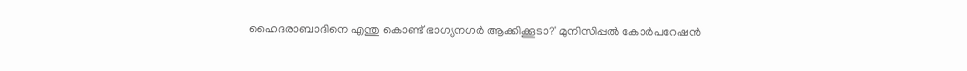ഹൈദരാബാദിനെ എന്തു കൊണ്ട് ഭാഗ്യനഗര്‍ ആക്കിക്കൂടാ?' മുനിസിപ്പല്‍ കോര്‍പറേഷന്‍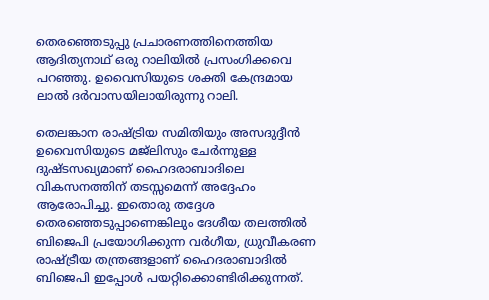തെരഞ്ഞെടുപ്പു പ്രചാരണത്തിനെത്തിയ ആദിത്യനാഥ് ഒരു റാലിയില്‍ പ്രസംഗിക്കവെ പറഞ്ഞു. ഉവൈസിയുടെ ശക്തി കേന്ദ്രമായ ലാല്‍ ദര്‍വാസയിലായിരുന്നു റാലി.

തെലങ്കാന രാഷ്ട്രിയ സമിതിയും അസദുദ്ദീന്‍ ഉവൈസിയുടെ മജ്‌ലിസും ചേര്‍ന്നുള്ള ദുഷ്ടസഖ്യമാണ് ഹൈദരാബാദിലെ വികസനത്തിന് തടസ്സമെന്ന് അദ്ദേഹം ആരോപിച്ചു. ഇതൊരു തദ്ദേശ തെരഞ്ഞെടുപ്പാണെങ്കിലും ദേശീയ തലത്തില്‍ ബിജെപി പ്രയോഗിക്കുന്ന വര്‍ഗീയ, ധ്രുവീകരണ രാഷ്ട്രീയ തന്ത്രങ്ങളാണ് ഹൈദരാബാദില്‍ ബിജെപി ഇപ്പോള്‍ പയറ്റിക്കൊണ്ടിരിക്കുന്നത്.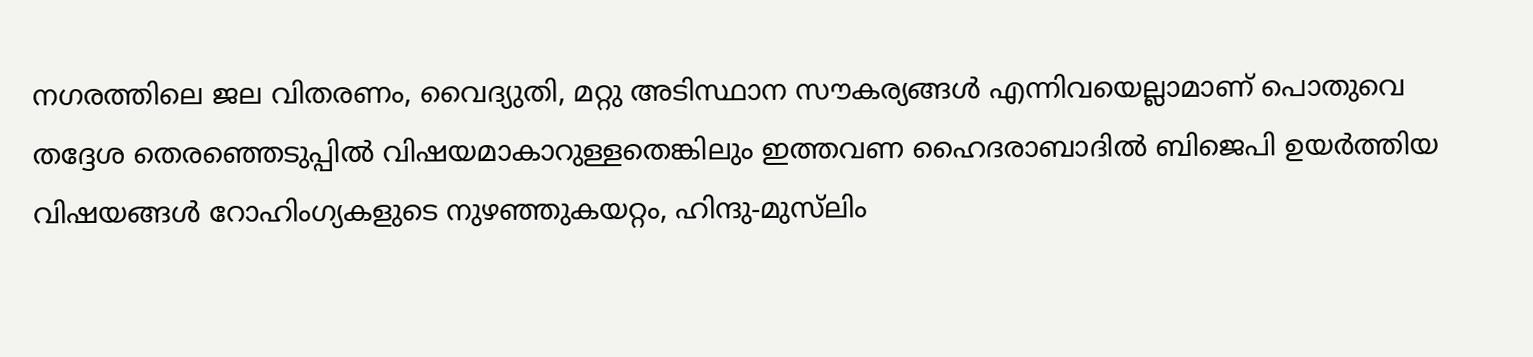നഗരത്തിലെ ജല വിതരണം, വൈദ്യുതി, മറ്റു അടിസ്ഥാന സൗകര്യങ്ങള്‍ എന്നിവയെല്ലാമാണ് പൊതുവെ തദ്ദേശ തെരഞ്ഞെടുപ്പില്‍ വിഷയമാകാറുള്ളതെങ്കിലും ഇത്തവണ ഹൈദരാബാദില്‍ ബിജെപി ഉയര്‍ത്തിയ വിഷയങ്ങള്‍ റോഹിംഗ്യകളുടെ നുഴഞ്ഞുകയറ്റം, ഹിന്ദു-മുസ്‌ലിം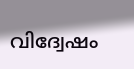വിദ്വേഷം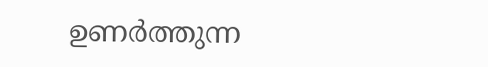ഉണര്‍ത്തുന്ന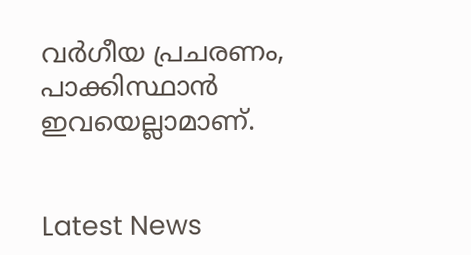വര്‍ഗീയ പ്രചരണം, പാക്കിസ്ഥാന്‍ ഇവയെല്ലാമാണ്.


Latest News